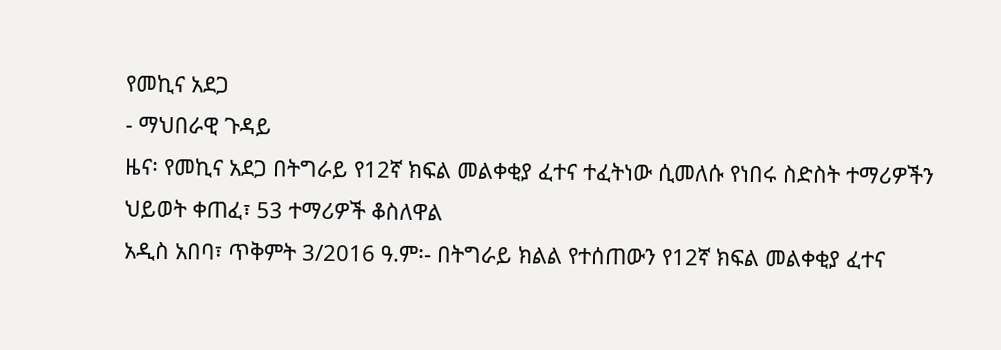የመኪና አደጋ
- ማህበራዊ ጉዳይ
ዜና፡ የመኪና አደጋ በትግራይ የ12ኛ ክፍል መልቀቂያ ፈተና ተፈትነው ሲመለሱ የነበሩ ስድስት ተማሪዎችን ህይወት ቀጠፈ፣ 53 ተማሪዎች ቆስለዋል
አዲስ አበባ፣ ጥቅምት 3/2016 ዓ.ም፡- በትግራይ ክልል የተሰጠውን የ12ኛ ክፍል መልቀቂያ ፈተና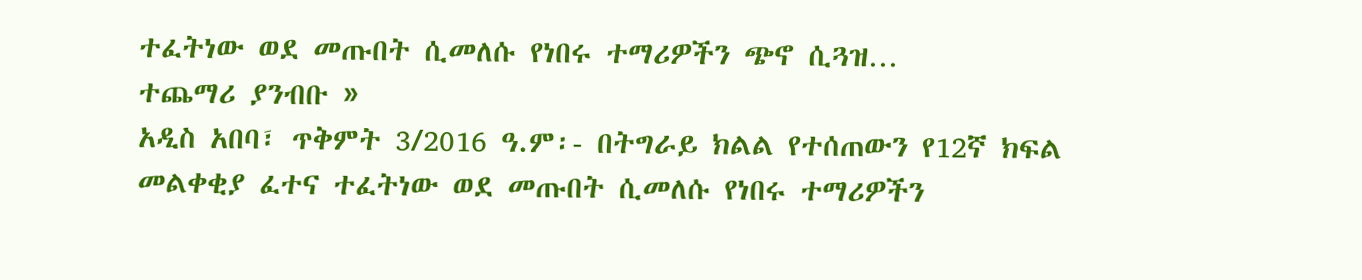ተፈትነው ወደ መጡበት ሲመለሱ የነበሩ ተማሪዎችን ጭኖ ሲጓዝ…
ተጨማሪ ያንብቡ »
አዲስ አበባ፣ ጥቅምት 3/2016 ዓ.ም፡- በትግራይ ክልል የተሰጠውን የ12ኛ ክፍል መልቀቂያ ፈተና ተፈትነው ወደ መጡበት ሲመለሱ የነበሩ ተማሪዎችን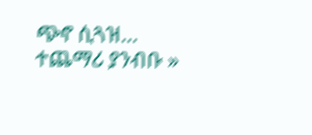ጭኖ ሲጓዝ…
ተጨማሪ ያንብቡ »